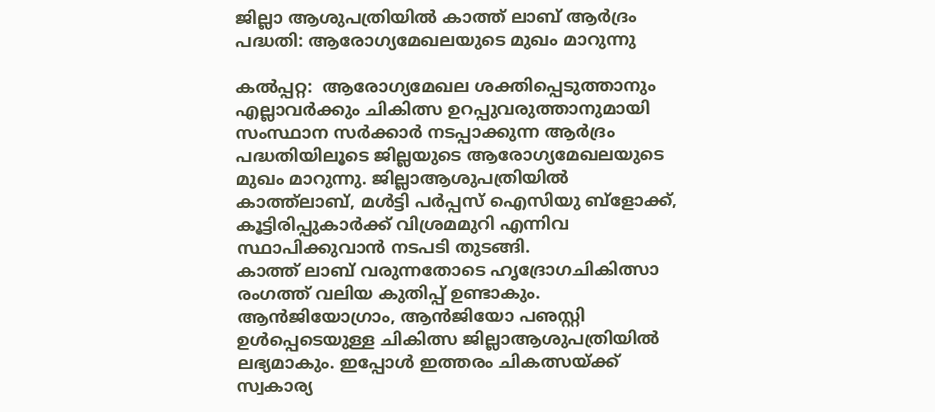ജില്ലാ ആശുപത്രിയില്‍ കാത്ത് ലാബ് ആര്‍ദ്രം പദ്ധതി: ആരോഗ്യമേഖലയുടെ മുഖം മാറുന്നു

കല്‍പ്പറ്റ:  ആരോഗ്യമേഖല ശക്തിപ്പെടുത്താനും എല്ലാവര്‍ക്കും ചികിത്സ ഉറപ്പുവരുത്താനുമായി സംസ്ഥാന സര്‍ക്കാര്‍ നടപ്പാക്കുന്ന ആര്‍ദ്രം പദ്ധതിയിലൂടെ ജില്ലയുടെ ആരോഗ്യമേഖലയുടെ മുഖം മാറുന്നു. ജില്ലാആശുപത്രിയില്‍ കാത്ത്‌ലാബ്, മള്‍ട്ടി പര്‍പ്പസ് ഐസിയു ബ്‌ളോക്ക്, കൂട്ടിരിപ്പുകാര്‍ക്ക് വിശ്രമമുറി എന്നിവ സ്ഥാപിക്കുവാന്‍ നടപടി തുടങ്ങി.
കാത്ത് ലാബ് വരുന്നതോടെ ഹൃദ്രോഗചികിത്സാ രംഗത്ത് വലിയ കുതിപ്പ് ഉണ്ടാകും. ആന്‍ജിയോഗ്രാം, ആന്‍ജിയോ പഌസ്റ്റി  ഉള്‍പ്പെടെയുള്ള ചികിത്സ ജില്ലാആശുപത്രിയില്‍ ലഭ്യമാകും. ഇപ്പോള്‍ ഇത്തരം ചികത്സയ്ക്ക് സ്വകാര്യ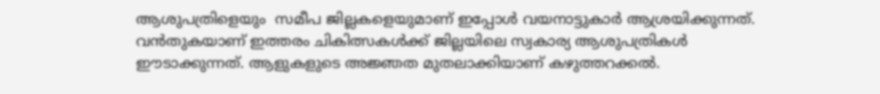ആശുപത്രിളെയും  സമീപ ജില്ലകളെയുമാണ് ഇപ്പോള്‍ വയനാട്ടുകാര്‍ ആശ്രയിക്കുന്നത്.  വന്‍തുകയാണ് ഇത്തരം ചികിത്സകള്‍ക്ക് ജില്ലയിലെ സ്വകാര്യ ആശുപത്രികള്‍ ഈടാക്കുന്നത്. ആളുകളുടെ അജ്ഞത മുതലാക്കിയാണ് കഴുത്തറക്കല്‍.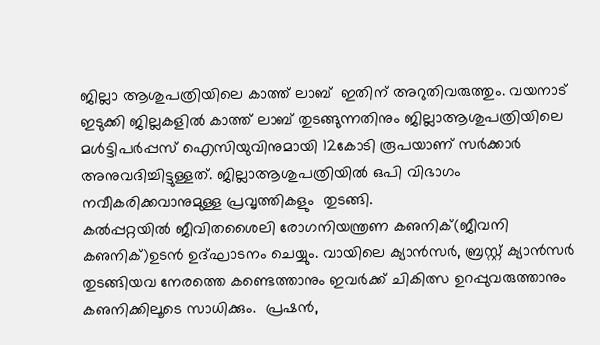ജില്ലാ ആശുപത്രിയിലെ കാത്ത് ലാബ്  ഇതിന് അറുതിവരുത്തും. വയനാട് ഇടുക്കി ജില്ലകളില്‍ കാത്ത് ലാബ് തുടങ്ങുന്നതിനും ജില്ലാആശുപത്രിയിലെ മള്‍ട്ടിപര്‍പ്പസ് ഐസിയുവിനുമായി 12കോടി രൂപയാണ് സര്‍ക്കാര്‍ അനുവദിച്ചിട്ടുള്ളത്. ജില്ലാആശുപത്രിയില്‍ ഒപി വിഭാഗം നവീകരിക്കവാനുമുള്ള പ്രവൃത്തികളും  തുടങ്ങി.
കല്‍പ്പറ്റയില്‍ ജീവിതശൈലി രോഗനിയന്ത്രണ കഌനിക്(ജീവനി കഌനിക്)ഉടന്‍ ഉദ്ഘാടനം ചെയ്യും. വായിലെ ക്യാന്‍സര്‍, ബ്രസ്റ്റ് ക്യാന്‍സര്‍ തുടങ്ങിയവ നേരത്തെ കണ്ടെത്താനും ഇവര്‍ക്ക് ചികിത്സ ഉറപ്പുവരുത്താനും കഌനിക്കിലൂടെ സാധിക്കും.  പ്രഷന്‍,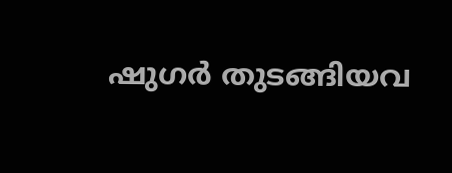ഷുഗര്‍ തുടങ്ങിയവ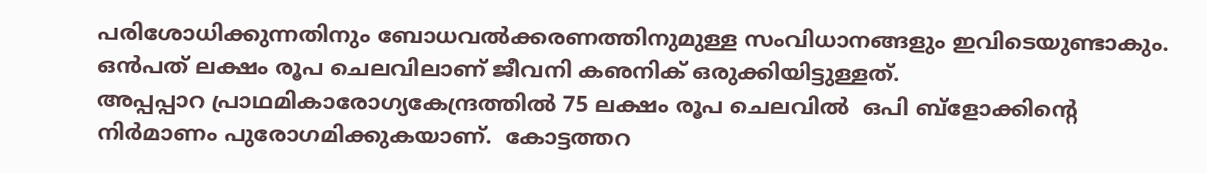പരിശോധിക്കുന്നതിനും ബോധവല്‍ക്കരണത്തിനുമുള്ള സംവിധാനങ്ങളും ഇവിടെയുണ്ടാകും. ഒന്‍പത് ലക്ഷം രൂപ ചെലവിലാണ് ജീവനി കഌനിക് ഒരുക്കിയിട്ടുള്ളത്.
അപ്പപ്പാറ പ്രാഥമികാരോഗ്യകേന്ദ്രത്തില്‍ 75 ലക്ഷം രൂപ ചെലവില്‍  ഒപി ബ്‌ളോക്കിന്റെ നിര്‍മാണം പുരോഗമിക്കുകയാണ്.  കോട്ടത്തറ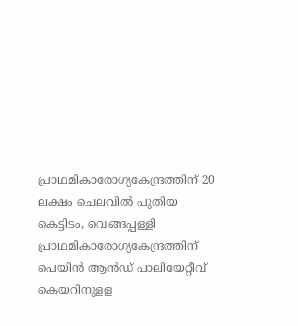പ്രാഥമികാരോഗ്യകേന്ദ്രത്തിന് 20 ലക്ഷം ചെലവില്‍ പുതിയ കെട്ടിടം, വെങ്ങപ്പള്ളി പ്രാഥമികാരോഗ്യകേന്ദ്രത്തിന് പെയിന്‍ ആന്‍ഡ് പാലിയേറ്റീവ് കെയറിനുളള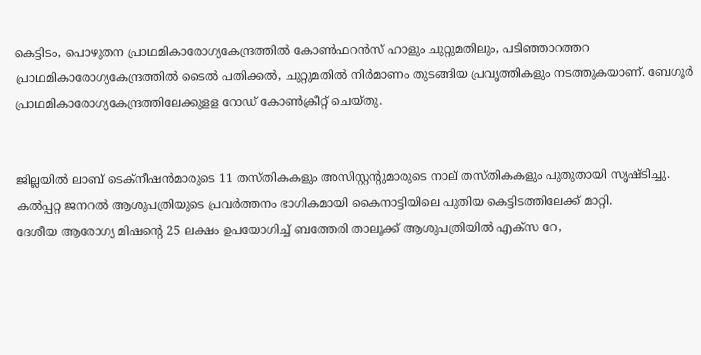കെട്ടിടം, പൊഴുതന പ്രാഥമികാരോഗ്യകേന്ദ്രത്തില്‍ കോണ്‍ഫറന്‍സ് ഹാളും ചുറ്റുമതിലും, പടിഞ്ഞാറത്തറ പ്രാഥമികാരോഗ്യകേന്ദ്രത്തില്‍ ടൈല്‍ പതിക്കല്‍, ചുറ്റുമതില്‍ നിര്‍മാണം തുടങ്ങിയ പ്രവൃത്തികളും നടത്തുകയാണ്. ബേഗൂര്‍ പ്രാഥമികാരോഗ്യകേന്ദ്രത്തിലേക്കുളള റോഡ് കോണ്‍ക്രീറ്റ് ചെയ്തു.


ജില്ലയില്‍ ലാബ് ടെക്‌നീഷന്‍മാരുടെ 11 തസ്തികകളും അസിസ്റ്റന്റുമാരുടെ നാല് തസ്തികകളും പുതുതായി സൃഷ്ടിച്ചു. കല്‍പ്പറ്റ ജനറല്‍ ആശുപത്രിയുടെ പ്രവര്‍ത്തനം ഭാഗികമായി കൈനാട്ടിയിലെ പുതിയ കെട്ടിടത്തിലേക്ക് മാറ്റി.
ദേശീയ ആരോഗ്യ മിഷന്റെ 25 ലക്ഷം ഉപയോഗിച്ച് ബത്തേരി താലൂക്ക് ആശുപത്രിയില്‍ എക്‌സ റേ,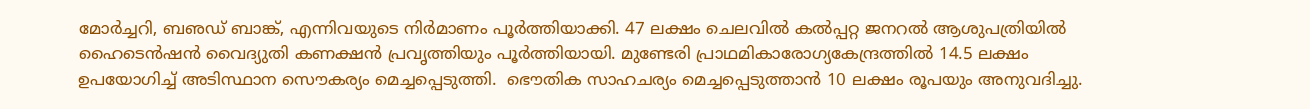മോര്‍ച്ചറി, ബഌഡ് ബാങ്ക്, എന്നിവയുടെ നിര്‍മാണം പൂര്‍ത്തിയാക്കി. 47 ലക്ഷം ചെലവില്‍ കല്‍പ്പറ്റ ജനറല്‍ ആശുപത്രിയില്‍ ഹൈടെന്‍ഷന്‍ വൈദ്യുതി കണക്ഷന്‍ പ്രവൃത്തിയും പൂര്‍ത്തിയായി. മുണ്ടേരി പ്രാഥമികാരോഗ്യകേന്ദ്രത്തില്‍ 14.5 ലക്ഷം ഉപയോഗിച്ച് അടിസ്ഥാന സൌകര്യം മെച്ചപ്പെടുത്തി.  ഭൌതിക സാഹചര്യം മെച്ചപ്പെടുത്താന്‍ 10 ലക്ഷം രൂപയും അനുവദിച്ചു.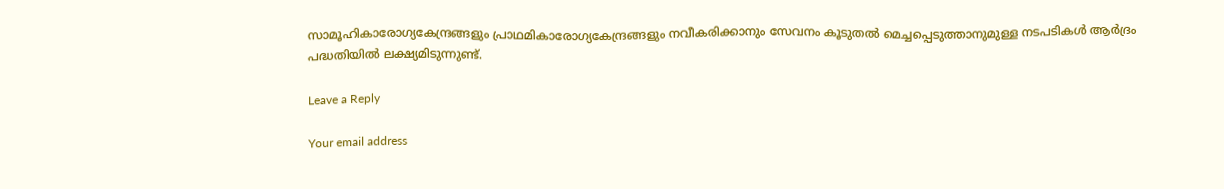സാമൂഹികാരോഗ്യകേന്ദ്രങ്ങളും പ്രാഥമികാരോഗ്യകേന്ദ്രങ്ങളും നവീകരിക്കാനും സേവനം കൂടുതല്‍ മെച്ചപ്പെടുത്താനുമുള്ള നടപടികള്‍ ആര്‍ദ്രം പദ്ധതിയില്‍ ലക്ഷ്യമിടുന്നുണ്ട്.

Leave a Reply

Your email address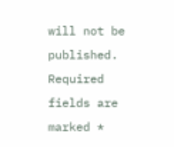will not be published. Required fields are marked *